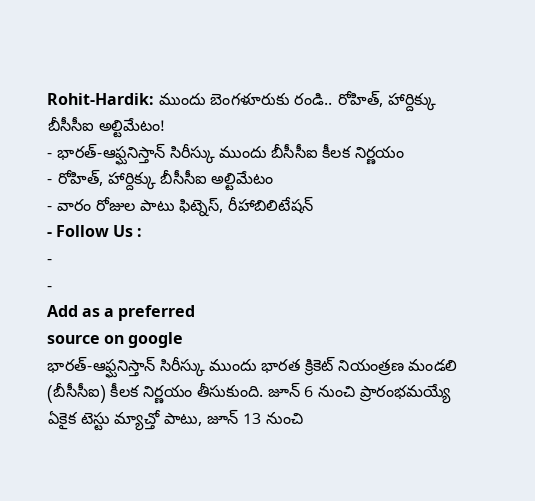Rohit-Hardik: ముందు బెంగళూరుకు రండి.. రోహిత్, హార్దిక్కు బీసీసీఐ అల్టిమేటం!
- భారత్-ఆఫ్ఘనిస్తాన్ సిరీస్కు ముందు బీసీసీఐ కీలక నిర్ణయం
- రోహిత్, హార్దిక్కు బీసీసీఐ అల్టిమేటం
- వారం రోజుల పాటు ఫిట్నెస్, రీహాబిలిటేషన్
- Follow Us :
-
-
Add as a preferred
source on google
భారత్-ఆఫ్ఘనిస్తాన్ సిరీస్కు ముందు భారత క్రికెట్ నియంత్రణ మండలి (బీసీసీఐ) కీలక నిర్ణయం తీసుకుంది. జూన్ 6 నుంచి ప్రారంభమయ్యే ఏకైక టెస్టు మ్యాచ్తో పాటు, జూన్ 13 నుంచి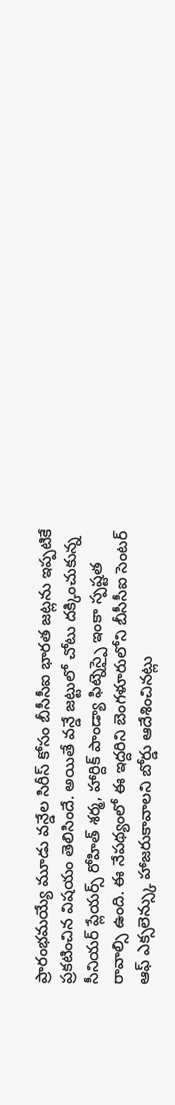ప్రారంభమయ్యే మూడు వన్డేల సిరీస్ కోసం బీసీసీఐ భారత జట్లను ఇప్పటికే ప్రకటించిన విషయం తెలిసిందే. అయితే వన్డే జట్టులో చోటు దక్కించుకున్న సీనియర్ ప్లేయర్స్ రోహిత్ శర్మ, హార్దిక్ పాండ్యా ఫిట్నెస్పై ఇంకా స్పష్టత రావాల్సి ఉంది. ఈ నేపథ్యంలో ఈ ఇద్దరిని బెంగళూరులోని బీసీసీఐ సెంటర్ ఆఫ్ ఎక్సలెన్స్కు హాజరుకావాలని బోర్డు ఆదేశించినట్లు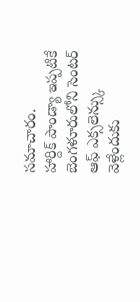సమాచారం.
హార్దిక్ పాండ్యా ఇప్పటికే బెంగళూరులోని సెంటర్ ఆఫ్ ఎక్సలెన్స్కు వెళ్లేందుకు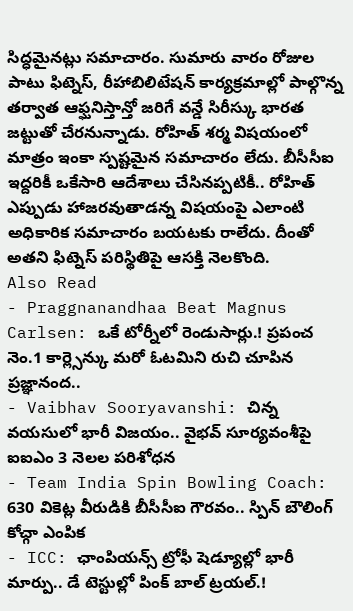సిద్ధమైనట్లు సమాచారం. సుమారు వారం రోజుల పాటు ఫిట్నెస్, రీహాబిలిటేషన్ కార్యక్రమాల్లో పాల్గొన్న తర్వాత ఆఫ్ఘనిస్తాన్తో జరిగే వన్డే సిరీస్కు భారత జట్టుతో చేరనున్నాడు. రోహిత్ శర్మ విషయంలో మాత్రం ఇంకా స్పష్టమైన సమాచారం లేదు. బీసీసీఐ ఇద్దరికీ ఒకేసారి ఆదేశాలు చేసినప్పటికీ.. రోహిత్ ఎప్పుడు హాజరవుతాడన్న విషయంపై ఎలాంటి అధికారిక సమాచారం బయటకు రాలేదు. దీంతో అతని ఫిట్నెస్ పరిస్థితిపై ఆసక్తి నెలకొంది.
Also Read
- Praggnanandhaa Beat Magnus Carlsen: ఒకే టోర్నీలో రెండుసార్లు.! ప్రపంచ నెం.1 కార్ల్సెన్కు మరో ఓటమిని రుచి చూపిన ప్రజ్ఞానంద..
- Vaibhav Sooryavanshi: చిన్న వయసులో భారీ విజయం.. వైభవ్ సూర్యవంశీపై ఐఐఎం 3 నెలల పరిశోధన
- Team India Spin Bowling Coach: 630 వికెట్ల వీరుడికి బీసీసీఐ గౌరవం.. స్పిన్ బౌలింగ్ కోచ్గా ఎంపిక
- ICC: ఛాంపియన్స్ ట్రోఫీ షెడ్యూల్లో భారీ మార్పు.. డే టెస్టుల్లో పింక్ బాల్ ట్రయల్.!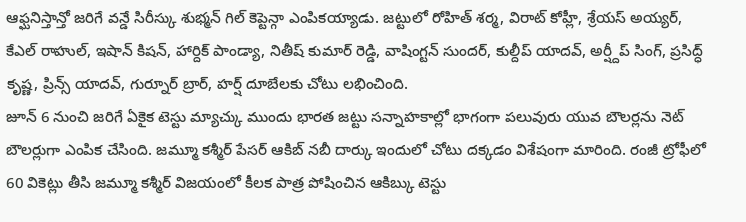ఆఫ్ఘనిస్తాన్తో జరిగే వన్డే సిరీస్కు శుభ్మన్ గిల్ కెప్టెన్గా ఎంపికయ్యాడు. జట్టులో రోహిత్ శర్మ, విరాట్ కోహ్లీ, శ్రేయస్ అయ్యర్, కేఎల్ రాహుల్, ఇషాన్ కిషన్, హార్దిక్ పాండ్యా, నితీష్ కుమార్ రెడ్డి, వాషింగ్టన్ సుందర్, కుల్దీప్ యాదవ్, అర్ష్దీప్ సింగ్, ప్రసిద్ధ్ కృష్ణ, ప్రిన్స్ యాదవ్, గుర్నూర్ బ్రార్, హర్ష్ దూబేలకు చోటు లభించింది.
జూన్ 6 నుంచి జరిగే ఏకైక టెస్టు మ్యాచ్కు ముందు భారత జట్టు సన్నాహకాల్లో భాగంగా పలువురు యువ బౌలర్లను నెట్ బౌలర్లుగా ఎంపిక చేసింది. జమ్మూ కశ్మీర్ పేసర్ ఆకిబ్ నబీ దార్కు ఇందులో చోటు దక్కడం విశేషంగా మారింది. రంజీ ట్రోఫీలో 60 వికెట్లు తీసి జమ్మూ కశ్మీర్ విజయంలో కీలక పాత్ర పోషించిన ఆకిబ్కు టెస్టు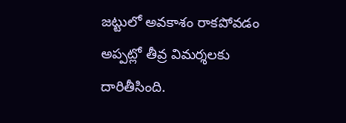జట్టులో అవకాశం రాకపోవడం అప్పట్లో తీవ్ర విమర్శలకు దారితీసింది.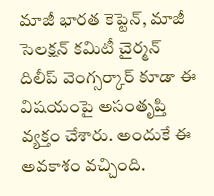మాజీ భారత కెప్టెన్, మాజీ సెలక్షన్ కమిటీ చైర్మన్ దిలీప్ వెంగ్సర్కార్ కూడా ఈ విషయంపై అసంతృప్తి వ్యక్తం చేశారు. అందుకే ఈ అవకాశం వచ్చింది.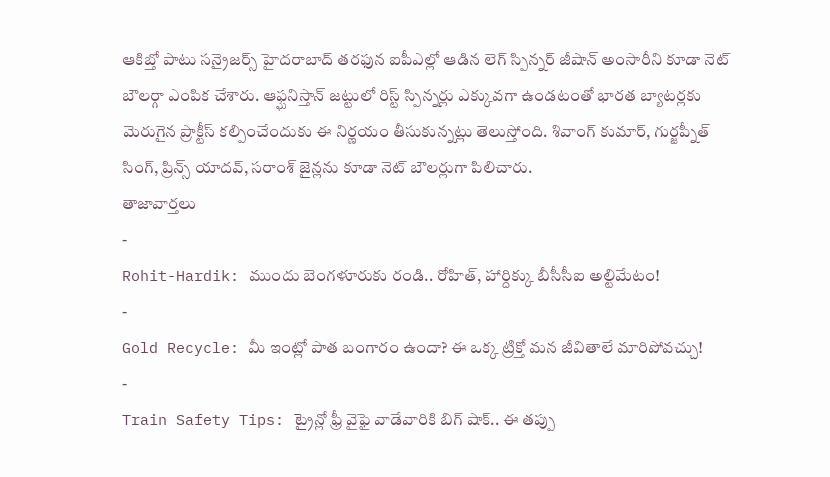ఆకిబ్తో పాటు సన్రైజర్స్ హైదరాబాద్ తరఫున ఐపీఎల్లో ఆడిన లెగ్ స్పిన్నర్ జీషాన్ అంసారీని కూడా నెట్ బౌలర్గా ఎంపిక చేశారు. ఆఫ్ఘనిస్తాన్ జట్టులో రిస్ట్ స్పిన్నర్లు ఎక్కువగా ఉండటంతో భారత బ్యాటర్లకు మెరుగైన ప్రాక్టీస్ కల్పించేందుకు ఈ నిర్ణయం తీసుకున్నట్లు తెలుస్తోంది. శివాంగ్ కుమార్, గుర్జప్నీత్ సింగ్, ప్రిన్స్ యాదవ్, సరాంశ్ జైన్లను కూడా నెట్ బౌలర్లుగా పిలిచారు.
తాజావార్తలు
-
Rohit-Hardik: ముందు బెంగళూరుకు రండి.. రోహిత్, హార్దిక్కు బీసీసీఐ అల్టిమేటం!
-
Gold Recycle: మీ ఇంట్లో పాత బంగారం ఉందా? ఈ ఒక్క ట్రిక్తో మన జీవితాలే మారిపోవచ్చు!
-
Train Safety Tips: ట్రైన్లో ఫ్రీ వైఫై వాడేవారికి బిగ్ షాక్.. ఈ తప్పు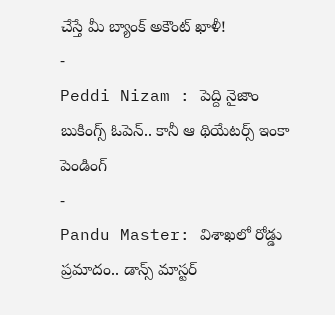చేస్తే మీ బ్యాంక్ అకౌంట్ ఖాళీ!
-
Peddi Nizam : పెద్ది నైజాం బుకింగ్స్ ఓపెన్.. కానీ ఆ థియేటర్స్ ఇంకా పెండింగ్
-
Pandu Master: విశాఖలో రోడ్డు ప్రమాదం.. డాన్స్ మాస్టర్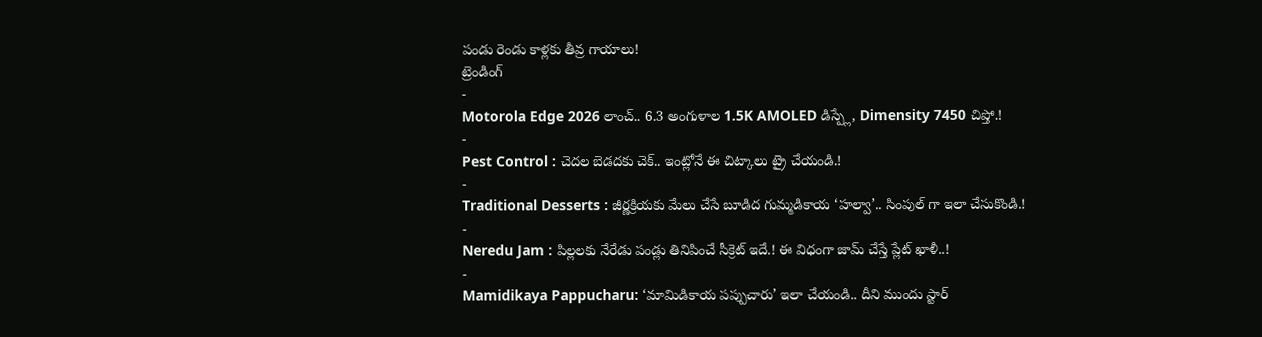పండు రెండు కాళ్లకు తీవ్ర గాయాలు!
ట్రెండింగ్
-
Motorola Edge 2026 లాంచ్.. 6.3 అంగుళాల 1.5K AMOLED డిస్ప్లే, Dimensity 7450 చిప్తో.!
-
Pest Control : చెదల బెడదకు చెక్.. ఇంట్లోనే ఈ చిట్కాలు ట్రై చేయండి.!
-
Traditional Desserts : జీర్ణక్రియకు మేలు చేసే బూడిద గుమ్మడికాయ ‘హల్వా’.. సింపుల్ గా ఇలా చేసుకొండి.!
-
Neredu Jam : పిల్లలకు నేరేడు పండ్లు తినిపించే సీక్రెట్ ఇదే.! ఈ విధంగా జామ్ చేస్తే ప్లేట్ ఖాళీ..!
-
Mamidikaya Pappucharu: ‘మామిడికాయ పప్పుచారు’ ఇలా చేయండి.. దీని ముందు స్టార్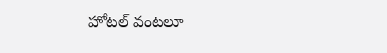హోటల్ వంటలూ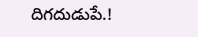దిగదుడుపే.!